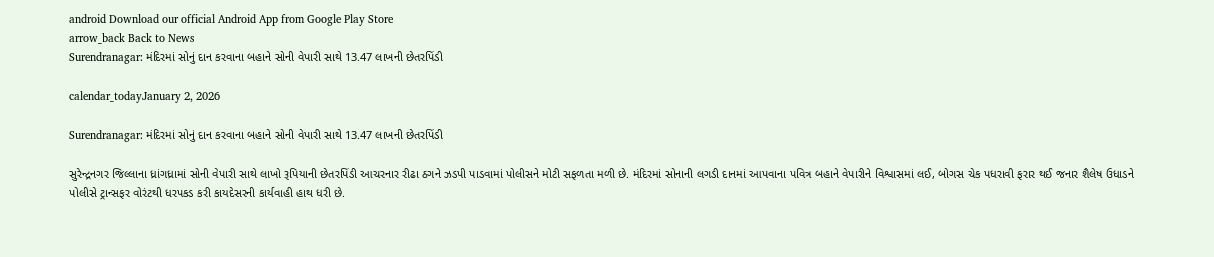android Download our official Android App from Google Play Store
arrow_back Back to News
Surendranagar: મંદિરમાં સોનું દાન કરવાના બહાને સોની વેપારી સાથે 13.47 લાખની છેતરપિંડી

calendar_todayJanuary 2, 2026

Surendranagar: મંદિરમાં સોનું દાન કરવાના બહાને સોની વેપારી સાથે 13.47 લાખની છેતરપિંડી

સુરેન્દ્રનગર જિલ્લાના ધ્રાંગધ્રામાં સોની વેપારી સાથે લાખો રૂપિયાની છેતરપિંડી આચરનાર રીઢા ઠગને ઝડપી પાડવામાં પોલીસને મોટી સફળતા મળી છે. મંદિરમાં સોનાની લગડી દાનમાં આપવાના પવિત્ર બહાને વેપારીને વિશ્વાસમાં લઈ, બોગસ ચેક પધરાવી ફરાર થઈ જનાર શૈલેષ ઉધાડને પોલીસે ટ્રાન્સફર વોરંટથી ધરપકડ કરી કાયદેસરની કાર્યવાહી હાથ ધરી છે.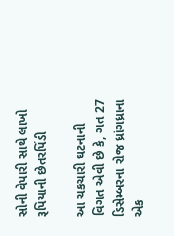સોની વેપારી સાથે લાખો રૂપિયાની છેતરપિંડી

આ ચકચારી ઘટનાની વિગત એવી છે કે, ગત 27 ડિસેમ્બરના રોજ ધ્રાંગધ્રાના એક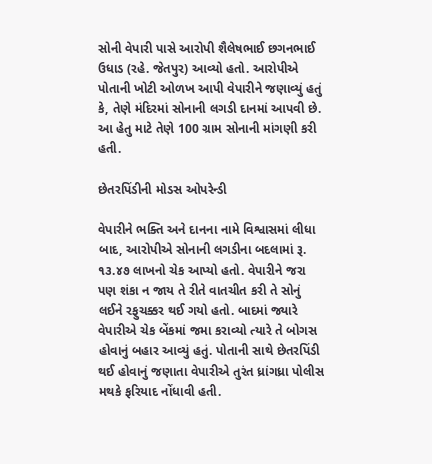સોની વેપારી પાસે આરોપી શૈલેષભાઈ છગનભાઈ ઉધાડ (રહે. જેતપુર) આવ્યો હતો. આરોપીએ પોતાની ખોટી ઓળખ આપી વેપારીને જણાવ્યું હતું કે, તેણે મંદિરમાં સોનાની લગડી દાનમાં આપવી છે. આ હેતુ માટે તેણે 100 ગ્રામ સોનાની માંગણી કરી હતી.

છેતરપિંડીની મોડસ ઓપરેન્ડી

વેપારીને ભક્તિ અને દાનના નામે વિશ્વાસમાં લીધા બાદ, આરોપીએ સોનાની લગડીના બદલામાં રૂ. ૧૩.૪૭ લાખનો ચેક આપ્યો હતો. વેપારીને જરા પણ શંકા ન જાય તે રીતે વાતચીત કરી તે સોનું લઈને રફુચક્કર થઈ ગયો હતો. બાદમાં જ્યારે વેપારીએ ચેક બેંકમાં જમા કરાવ્યો ત્યારે તે બોગસ હોવાનું બહાર આવ્યું હતું. પોતાની સાથે છેતરપિંડી થઈ હોવાનું જણાતા વેપારીએ તુરંત ધ્રાંગધ્રા પોલીસ મથકે ફરિયાદ નોંધાવી હતી.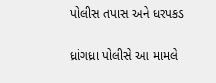પોલીસ તપાસ અને ધરપકડ

ધ્રાંગધ્રા પોલીસે આ મામલે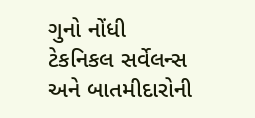ગુનો નોંધી ટેકનિકલ સર્વેલન્સ અને બાતમીદારોની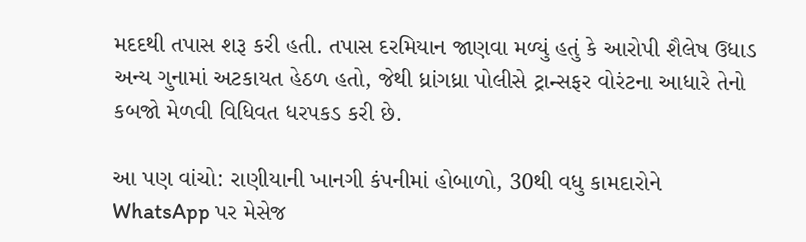મદદથી તપાસ શરૂ કરી હતી. તપાસ દરમિયાન જાણવા મળ્યું હતું કે આરોપી શૈલેષ ઉધાડ અન્ય ગુનામાં અટકાયત હેઠળ હતો, જેથી ધ્રાંગધ્રા પોલીસે ટ્રાન્સફર વોરંટના આધારે તેનો કબજો મેળવી વિધિવત ધરપકડ કરી છે.

આ પણ વાંચો: રાણીયાની ખાનગી કંપનીમાં હોબાળો, 30થી વધુ કામદારોને WhatsApp પર મેસેજ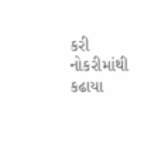કરી નોકરીમાંથી કઢાયા